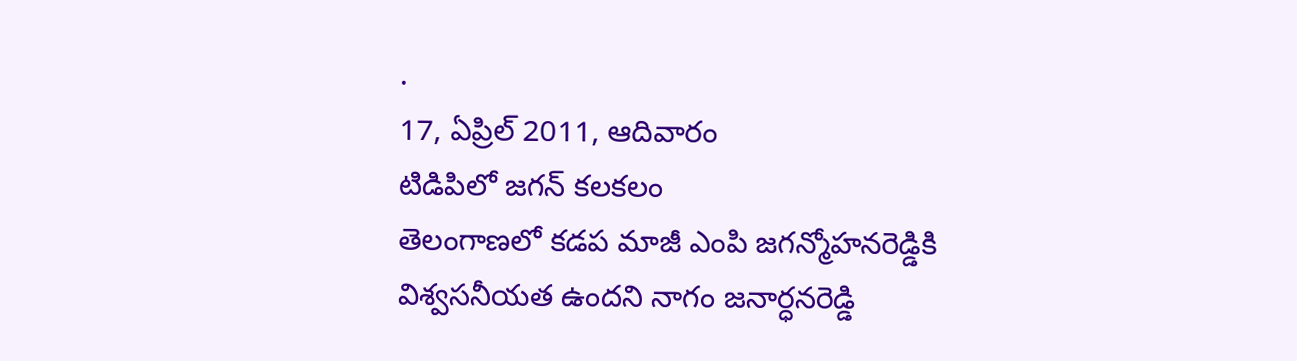.
17, ఏప్రిల్ 2011, ఆదివారం
టిడిపిలో జగన్ కలకలం
తెలంగాణలో కడప మాజీ ఎంపి జగన్మోహనరెడ్డికి విశ్వసనీయత ఉందని నాగం జనార్ధనరెడ్డి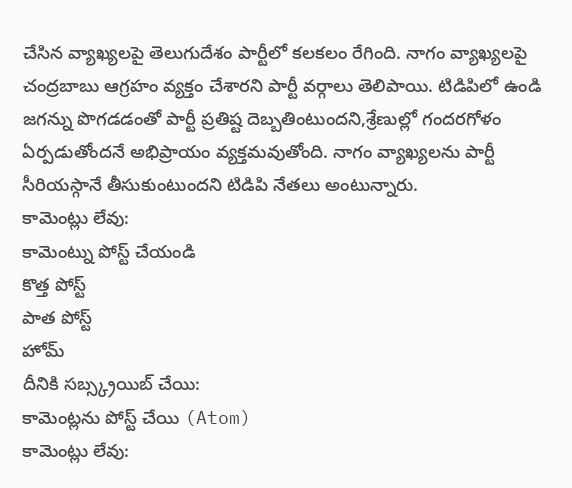చేసిన వ్యాఖ్యలపై తెలుగుదేశం పార్టీలో కలకలం రేగింది. నాగం వ్యాఖ్యలపై చంద్రబాబు ఆగ్రహం వ్యక్తం చేశారని పార్టీ వర్గాలు తెలిపాయి. టిడిపిలో ఉండి జగన్ను పొగడడంతో పార్టీ ప్రతిష్ట దెబ్బతింటుందని,శ్రేణుల్లో గందరగోళం ఏర్పడుతోందనే అభిప్రాయం వ్యక్తమవుతోంది. నాగం వ్యాఖ్యలను పార్టీ సీరియస్గానే తీసుకుంటుందని టిడిపి నేతలు అంటున్నారు.
కామెంట్లు లేవు:
కామెంట్ను పోస్ట్ చేయండి
కొత్త పోస్ట్
పాత పోస్ట్
హోమ్
దీనికి సబ్స్క్రయిబ్ చేయి:
కామెంట్లను పోస్ట్ చేయి (Atom)
కామెంట్లు లేవు: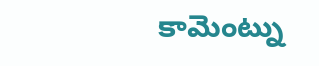కామెంట్ను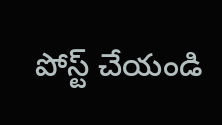పోస్ట్ చేయండి